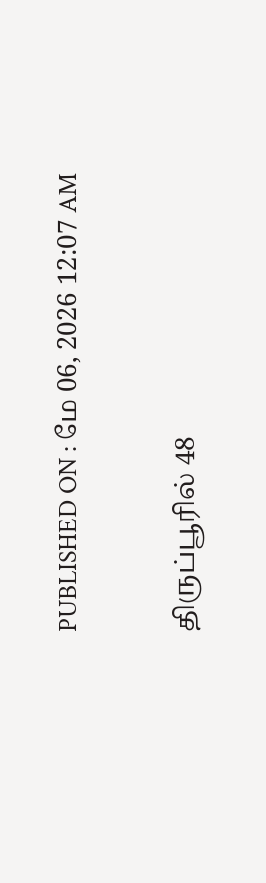PUBLISHED ON : மே 06, 2026 12:07 AM

திருப்பூரில் 48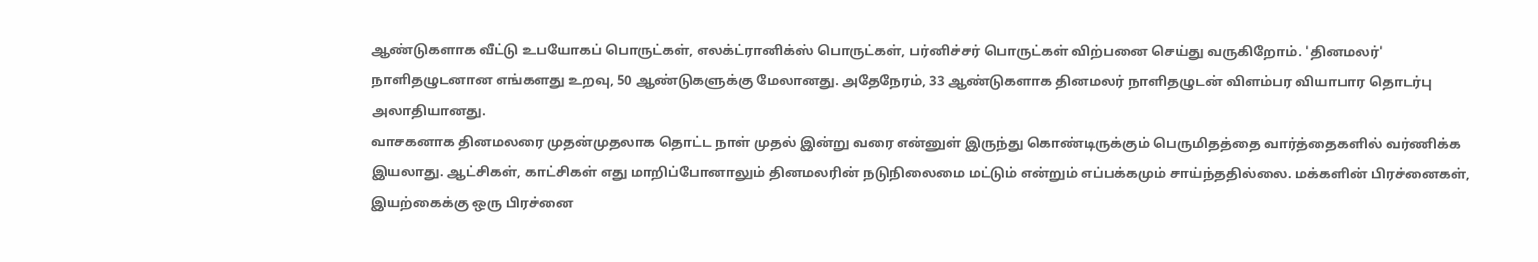ஆண்டுகளாக வீட்டு உபயோகப் பொருட்கள், எலக்ட்ரானிக்ஸ் பொருட்கள், பர்னிச்சர் பொருட்கள் விற்பனை செய்து வருகிறோம். 'தினமலர்' நாளிதழுடனான எங்களது உறவு, 50 ஆண்டுகளுக்கு மேலானது. அதேநேரம், 33 ஆண்டுகளாக தினமலர் நாளிதழுடன் விளம்பர வியாபார தொடர்பு அலாதியானது.
வாசகனாக தினமலரை முதன்முதலாக தொட்ட நாள் முதல் இன்று வரை என்னுள் இருந்து கொண்டிருக்கும் பெருமிதத்தை வார்த்தைகளில் வர்ணிக்க இயலாது. ஆட்சிகள், காட்சிகள் எது மாறிப்போனாலும் தினமலரின் நடுநிலைமை மட்டும் என்றும் எப்பக்கமும் சாய்ந்ததில்லை. மக்களின் பிரச்னைகள், இயற்கைக்கு ஒரு பிரச்னை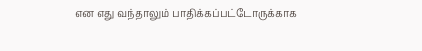என எது வந்தாலும் பாதிக்கப்பட்டோருக்காக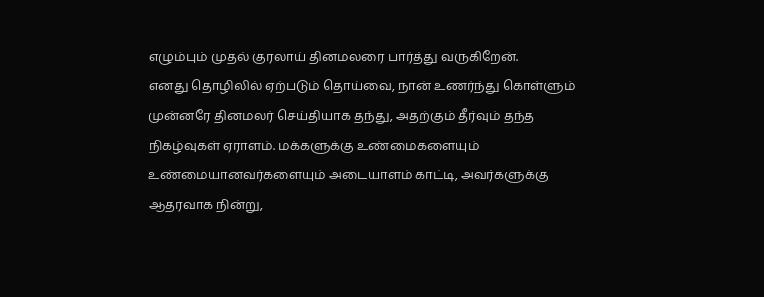எழும்பும் முதல் குரலாய் தினமலரை பார்த்து வருகிறேன்.
எனது தொழிலில் ஏற்படும் தொய்வை, நான் உணர்ந்து கொள்ளும் முன்னரே தினமலர் செய்தியாக தந்து, அதற்கும் தீர்வும் தந்த நிகழ்வுகள் ஏராளம். மக்களுக்கு உண்மைகளையும் உண்மையானவர்களையும் அடையாளம் காட்டி, அவர்களுக்கு ஆதரவாக நின்று,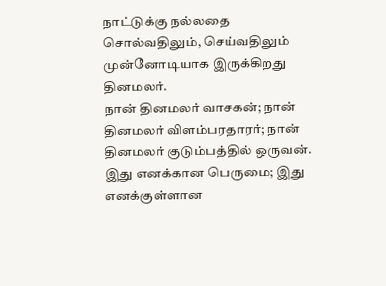நாட்டுக்கு நல்லதை சொல்வதிலும், செய்வதிலும் முன்னோடியாக இருக்கிறது தினமலர்.
நான் தினமலர் வாசகன்; நான் தினமலர் விளம்பரதாரர்; நான் தினமலர் குடும்பத்தில் ஒருவன். இது எனக்கான பெருமை; இது எனக்குள்ளான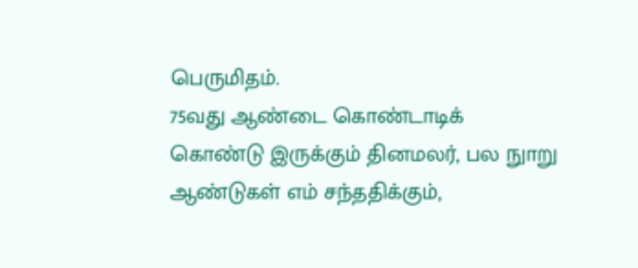பெருமிதம்.
75வது ஆண்டை கொண்டாடிக் கொண்டு இருக்கும் தினமலர், பல நுாறு ஆண்டுகள் எம் சந்ததிக்கும்,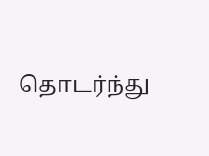தொடர்ந்து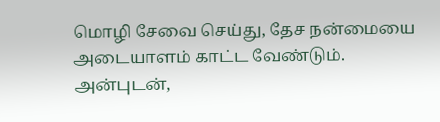மொழி சேவை செய்து, தேச நன்மையை அடையாளம் காட்ட வேண்டும்.
அன்புடன்,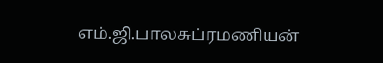எம்.ஜி.பாலசுப்ரமணியன்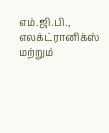எம்.ஜி.பி., எலக்ட்ரானிக்ஸ் மற்றும்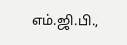எம்.ஜி.பி.,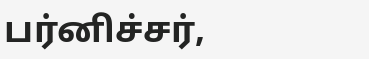பர்னிச்சர்,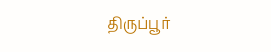திருப்பூர்